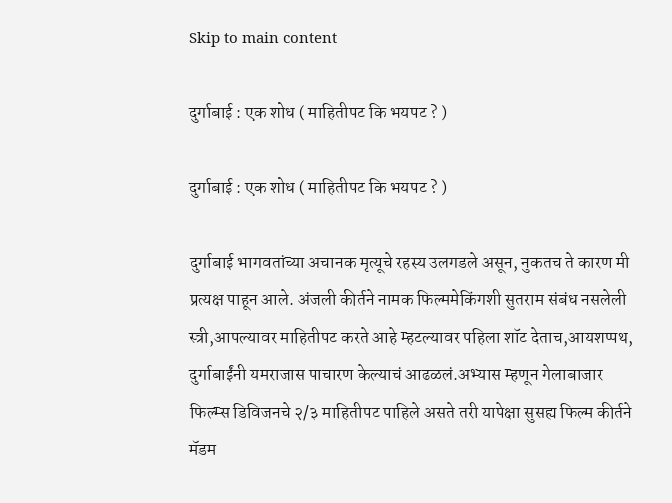Skip to main content

दुर्गाबाई : एक शोध ( माहितीपट कि भयपट ? )

दुर्गाबाई : एक शोध ( माहितीपट कि भयपट ? )

दुर्गाबाई भागवतांच्या अचानक मृत्यूचे रहस्य उलगडले असून, नुकतच ते कारण मी प्रत्यक्ष पाहून आले. अंजली कीर्तने नामक फिल्ममेकिंगशी सुतराम संबंध नसलेली स्त्री,आपल्यावर माहितीपट करते आहे म्हटल्यावर पहिला शॉट देताच,आयशप्पथ, दुर्गाबाईंनी यमराजास पाचारण केल्याचं आढळलं.अभ्यास म्हणून गेलाबाजार फिल्म्स डिविजनचे २/३ माहितीपट पाहिले असते तरी यापेक्षा सुसह्य फिल्म कीर्तने मॅडम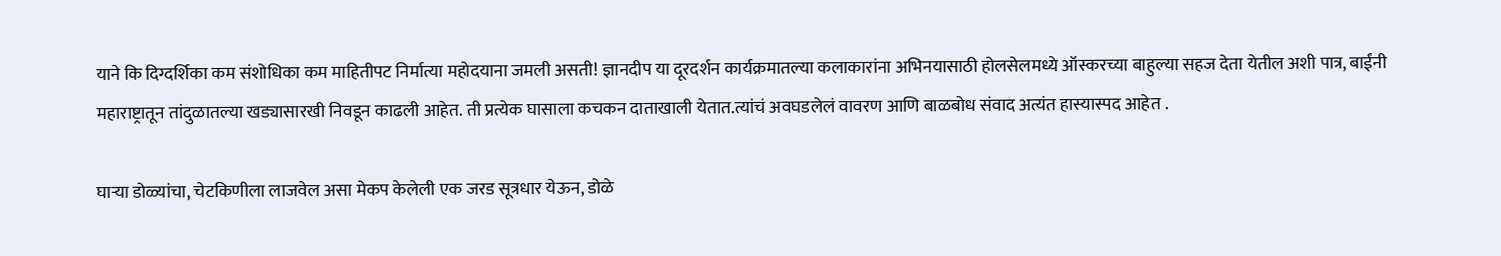याने कि दिग्दर्शिका कम संशोधिका कम माहितीपट निर्मात्या महोदयाना जमली असती! ज्ञानदीप या दूरदर्शन कार्यक्रमातल्या कलाकारांना अभिनयासाठी होलसेलमध्ये ऑस्करच्या बाहुल्या सहज देता येतील अशी पात्र, बाईंनी महाराष्ट्रातून तांदुळातल्या खड्यासारखी निवडून काढली आहेत. ती प्रत्येक घासाला कचकन दाताखाली येतात.त्यांचं अवघडलेलं वावरण आणि बाळबोध संवाद अत्यंत हास्यास्पद आहेत .

घाऱ्या डोळ्यांचा, चेटकिणीला लाजवेल असा मेकप केलेली एक जरड सूत्रधार येऊन, डोळे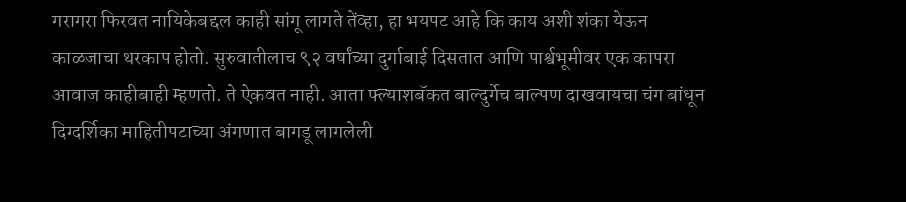गरागरा फिरवत नायिकेबद्दल काही सांगू लागते तेंव्हा, हा भयपट आहे कि काय अशी शंका येऊन काळजाचा थरकाप होतो. सुरुवातीलाच ९२ वर्षांच्या दुर्गाबाई दिसतात आणि पार्श्वभूमीवर एक कापरा आवाज काहीबाही म्हणतो. ते ऐकवत नाही. आता फ्ल्याशबॅकत बाल्दुर्गेच बाल्पण दाखवायचा चंग बांधून दिग्दर्शिका माहितीपटाच्या अंगणात बागडू लागलेली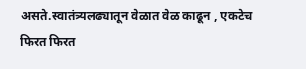असते.स्वातंत्र्यलढ्यातून वेळात वेळ काढून , एकटेच फिरत फिरत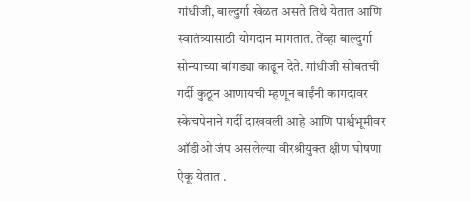गांधीजी, बाल्दुर्गा खेळत असते तिथे येतात आणि स्वातंत्र्यासाठी योगदान मागतात. तेंव्हा बाल्दुर्गा सोन्याच्या बांगड्या काढून देते. गांधीजी सोबतची गर्दी कुठून आणायची म्हणून बाईंनी कागदावर स्केचपेनाने गर्दी दाखवली आहे आणि पार्श्वभूमीवर ऑडीओ जंप असलेल्या वीरश्रीयुक्त क्षीण घोषणा ऐकू येतात .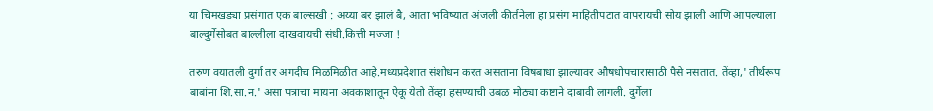या चिमखड्या प्रसंगात एक बाल्सखी : अय्या बर झालं बै, आता भविष्यात अंजली कीर्तनेला हा प्रसंग माहितीपटात वापरायची सोय झाली आणि आपल्याला बाल्दुर्गेसोबत बाल्लीला दाखवायची संधी.कित्ती मज्जा !

तरुण वयातली दुर्गा तर अगदीच मिळमिळीत आहे.मध्यप्रदेशात संशोधन करत असताना विषबाधा झाल्यावर औषधोपचारासाठी पैसे नसतात. तेंव्हा,' तीर्थरूप बाबांना शि.सा.न.' असा पत्राचा मायना अवकाशातून ऐकू येतो तेंव्हा हसण्याची उबळ मोठ्या कष्टाने दाबावी लागली. दुर्गेला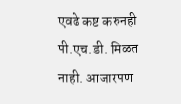एवढे कष्ट करुनही पी.एच.डी. मिळत नाही. आजारपण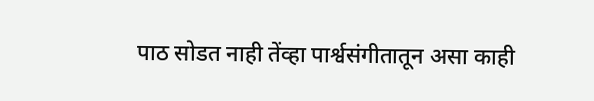पाठ सोडत नाही तेंव्हा पार्श्वसंगीतातून असा काही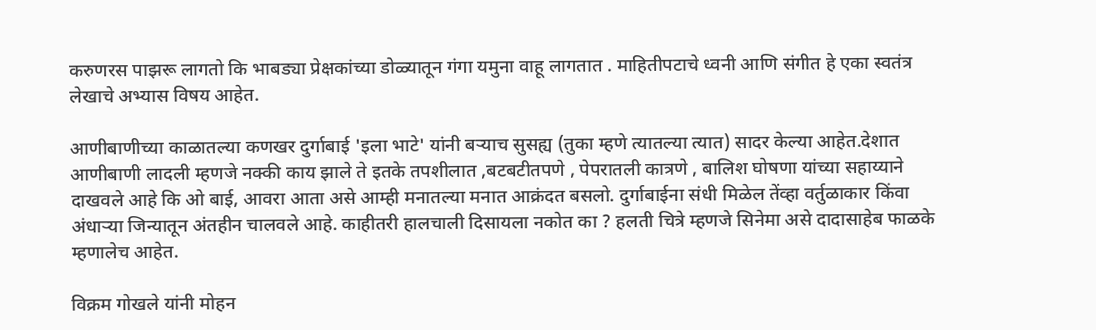करुणरस पाझरू लागतो कि भाबड्या प्रेक्षकांच्या डोळ्यातून गंगा यमुना वाहू लागतात . माहितीपटाचे ध्वनी आणि संगीत हे एका स्वतंत्र लेखाचे अभ्यास विषय आहेत.

आणीबाणीच्या काळातल्या कणखर दुर्गाबाई 'इला भाटे' यांनी बऱ्याच सुसह्य (तुका म्हणे त्यातल्या त्यात) सादर केल्या आहेत.देशात आणीबाणी लादली म्हणजे नक्की काय झाले ते इतके तपशीलात ,बटबटीतपणे , पेपरातली कात्रणे , बालिश घोषणा यांच्या सहाय्याने दाखवले आहे कि ओ बाई, आवरा आता असे आम्ही मनातल्या मनात आक्रंदत बसलो. दुर्गाबाईना संधी मिळेल तेंव्हा वर्तुळाकार किंवा अंधाऱ्या जिन्यातून अंतहीन चालवले आहे. काहीतरी हालचाली दिसायला नकोत का ? हलती चित्रे म्हणजे सिनेमा असे दादासाहेब फाळके म्हणालेच आहेत.

विक्रम गोखले यांनी मोहन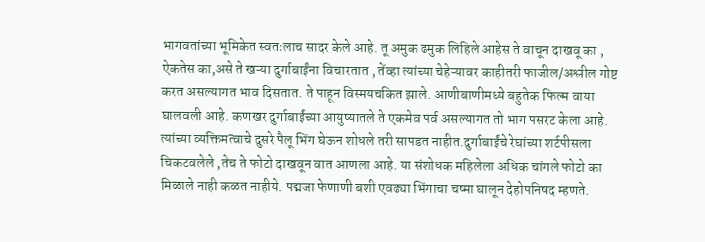भागवतांच्या भूमिकेत स्वतःलाच सादर केले आहे. तू अमुक ढमुक लिहिले आहेस ते वाचून दाखवू का , ऐकतेस का,असे ते खऱ्या दुर्गाबाईंना विचारतात , तेंव्हा त्यांच्या चेहेऱ्यावर काहीतरी फाजील/अश्लील गोष्ट करत असल्यागत भाव दिसतात. ते पाहून विस्मयचकित झाले. आणीबाणीमध्ये बहुतेक फिल्म वाया घालवली आहे. कणखर दुर्गाबाईंच्या आयुष्यातले ते एकमेव पर्व असल्यागत तो भाग पसरट केला आहे. त्यांच्या व्यक्तिमत्वाचे दुसरे पैलू भिंग घेऊन शोधले तरी सापडत नाहीत.दुर्गाबाईंचे रेघांच्या शर्टपीसला चिकटवलेले ,तेच ते फोटो दाखवून वात आणला आहे. या संशोधक महिलेला अधिक चांगले फोटो का मिळाले नाही कळत नाहीये. पद्मजा फेणाणी बशी एवढ्या भिंगाचा चष्मा घालून देहोपनिषद म्हणते.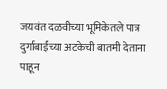जयवंत दळवीच्या भूमिकेतले पात्र दुर्गाबाईंच्या अटकेची बातमी देताना पाहून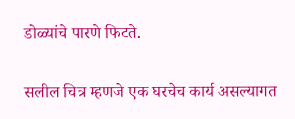डोळ्यांचे पारणे फिटते.

सलील चित्र म्हणजे एक घरचेच कार्य असल्यागत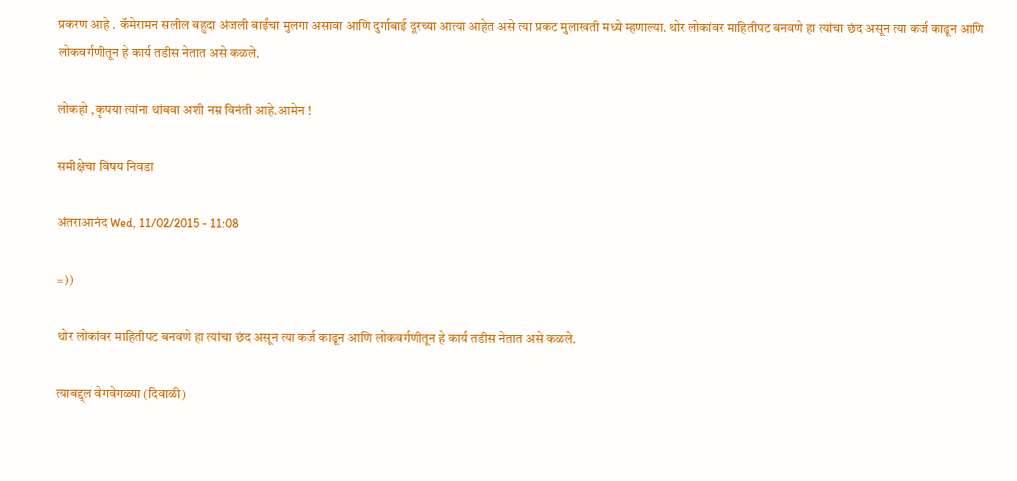प्रकरण आहे . कॅमेरामन सलील बहुदा अंजली बाईंचा मुलगा असावा आणि दुर्गाबाई दूरच्या आत्या आहेत असे त्या प्रकट मुलाखती मध्ये म्हणाल्या. थोर लोकांवर माहितीपट बनवणे हा त्यांचा छंद असून त्या कर्ज काढून आणि लोकवर्गणीतून हे कार्य तडीस नेतात असे कळले.

लोकहो ,कृपया त्यांना थांबवा अशी नम्र विनंती आहे.आमेन !

समीक्षेचा विषय निवडा

अंतराआनंद Wed, 11/02/2015 - 11:08

=))

थोर लोकांवर माहितीपट बनवणे हा त्यांचा छंद असून त्या कर्ज काढून आणि लोकवर्गणीतून हे कार्य तडीस नेतात असे कळले.

त्याबद्द्ल वेगवेगळ्या (दिवाळी)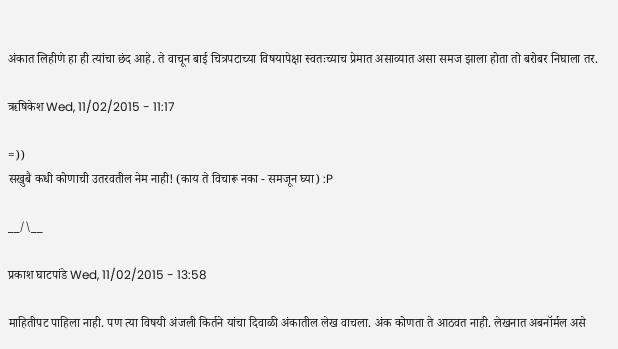अंकात लिहीणे हा ही त्यांचा छंद आहे. ते वाचून बाई चित्रपटाच्या विषयापेक्षा स्वतःच्याच प्रेमात असाव्यात असा समज झाला होता तो बरोबर निघाला तर.

ऋषिकेश Wed, 11/02/2015 - 11:17

=))
सखुबै कधी कोणाची उतरवतील नेम नाही! (काय ते विचारू नका - समजून घ्या) :P

__/\__

प्रकाश घाटपांडे Wed, 11/02/2015 - 13:58

माहितीपट पाहिला नाही. पण त्या विषयी अंजली किर्तने यांचा दिवाळी अंकातील लेख वाचला. अंक कोणता ते आठवत नाही. लेखनात अबनॉर्मल असे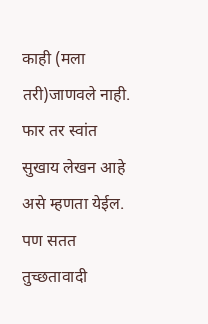काही (मला तरी)जाणवले नाही. फार तर स्वांत सुखाय लेखन आहे असे म्हणता येईल. पण सतत तुच्छतावादी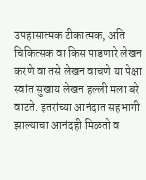उपहासात्मक टीकात्मक, अति चिकित्सक वा किस पाडणारे लेखन करणे वा तसे लेखन वाचणे या पेक्षा स्वांत सुखाय लेखन हल्ली मला बरे वाटते. इतरांच्या आनंदात सहभागी झाल्याचा आनंदही मिळतो व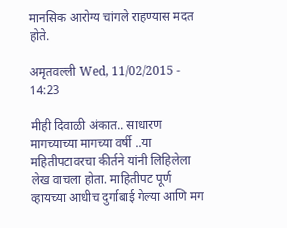मानसिक आरोग्य चांगले राहण्यास मदत होते.

अमृतवल्ली Wed, 11/02/2015 - 14:23

मीही दिवाळी अंकात.. साधारण मागच्याच्या मागच्या वर्षी ..या महितीपटावरचा कीर्तने यांनी लिहिलेला लेख वाचला होता. माहितीपट पूर्ण व्हायच्या आधीच दुर्गाबाई गेल्या आणि मग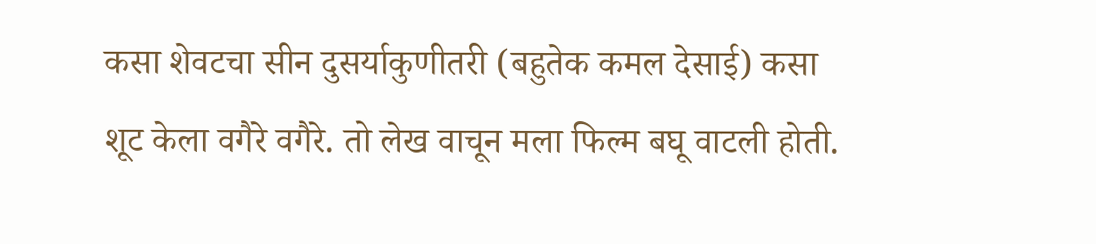कसा शेवटचा सीन दुसर्याकुणीतरी (बहुतेक कमल देसाई) कसा शूट केला वगैरे वगैरे. तो लेख वाचून मला फिल्म बघू वाटली होती.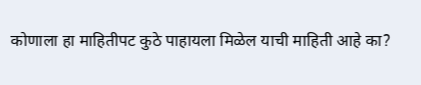कोणाला हा माहितीपट कुठे पाहायला मिळेल याची माहिती आहे का?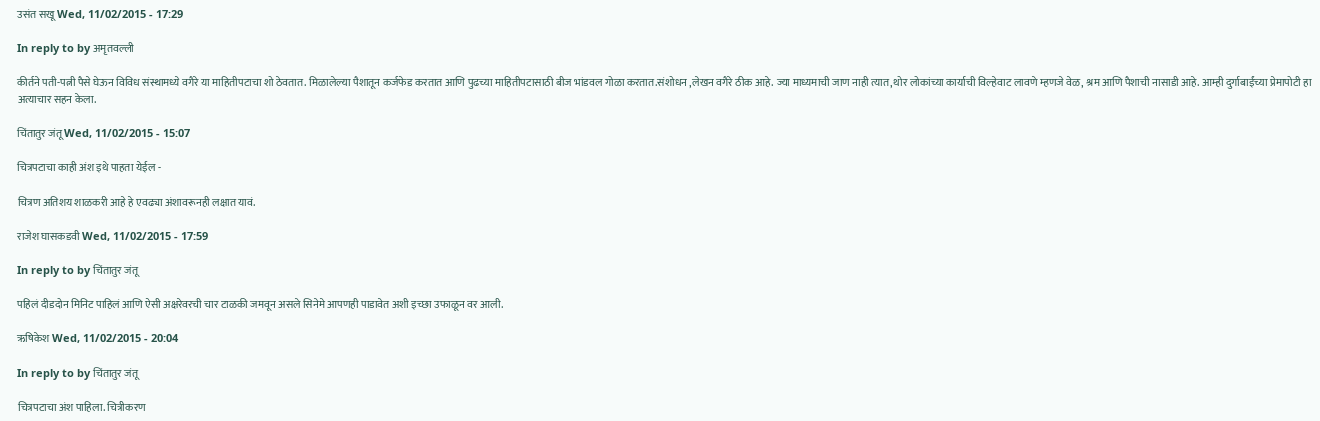उसंत सखू Wed, 11/02/2015 - 17:29

In reply to by अमृतवल्ली

कीर्तने पती-पत्नी पैसे घेऊन विविध संस्थामध्ये वगैरे या माहितीपटाचा शो ठेवतात. मिळालेल्या पैशातून कर्जफेड करतात आणि पुढच्या माहितीपटासाठी बीज भांडवल गोळा करतात.संशोधन ,लेखन वगैरे ठीक आहे. ज्या माध्यमाची जाण नाही त्यात,थोर लोकांच्या कार्याची विल्हेवाट लावणे म्हणजे वेळ, श्रम आणि पैशाची नासाडी आहे. आम्ही दुर्गाबाईंच्या प्रेमापोटी हा अत्याचार सहन केला.

चिंतातुर जंतू Wed, 11/02/2015 - 15:07

चित्रपटाचा काही अंश इथे पाहता येईल -

चित्रण अतिशय शाळकरी आहे हे एवढ्या अंशावरूनही लक्षात यावं.

राजेश घासकडवी Wed, 11/02/2015 - 17:59

In reply to by चिंतातुर जंतू

पहिलं दीडदोन मिनिट पाहिलं आणि ऐसी अक्षरेवरची चार टाळकी जमवून असले सिनेमे आपणही पाडावेत अशी इच्छा उफाळून वर आली.

ऋषिकेश Wed, 11/02/2015 - 20:04

In reply to by चिंतातुर जंतू

चित्रपटाचा अंश पाहिला. चित्रीकरण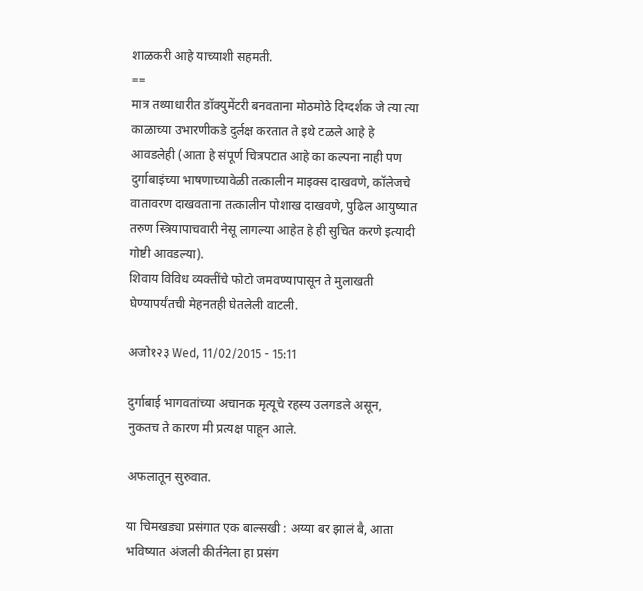शाळकरी आहे याच्याशी सहमती.
==
मात्र तथ्याधारीत डॉक्युमेंटरी बनवताना मोठमोठे दिग्दर्शक जे त्या त्या काळाच्या उभारणीकडे दुर्लक्ष करतात ते इथे टळले आहे हे आवडलेही (आता हे संपूर्ण चित्रपटात आहे का कल्पना नाही पण दुर्गाबाइंच्या भाषणाच्यावेळी तत्कालीन माइक्स दाखवणे, कॉलेजचे वातावरण दाखवताना तत्कालीन पोशाख दाखवणे, पुढिल आयुष्यात तरुण स्त्रियापाचवारी नेसू लागल्या आहेत हे ही सुचित करणे इत्यादी गोष्टी आवडल्या).
शिवाय विविध व्यक्तींचे फोटो जमवण्यापासून ते मुलाखती घेण्यापर्यंतची मेहनतही घेतलेली वाटली.

अजो१२३ Wed, 11/02/2015 - 15:11

दुर्गाबाई भागवतांच्या अचानक मृत्यूचे रहस्य उलगडले असून, नुकतच ते कारण मी प्रत्यक्ष पाहून आले.

अफलातून सुरुवात.

या चिमखड्या प्रसंगात एक बाल्सखी : अय्या बर झालं बै, आता भविष्यात अंजली कीर्तनेला हा प्रसंग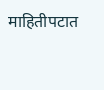माहितीपटात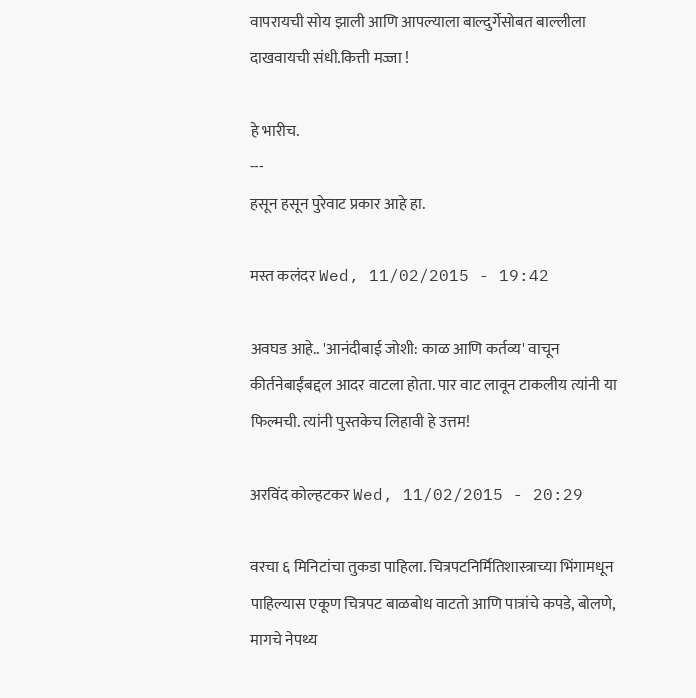वापरायची सोय झाली आणि आपल्याला बाल्दुर्गेसोबत बाल्लीला दाखवायची संधी.कित्ती मज्जा !

हे भारीच.
---
हसून हसून पुरेवाट प्रकार आहे हा.

मस्त कलंदर Wed, 11/02/2015 - 19:42

अवघड आहे.. 'आनंदीबाई जोशी: काळ आणि कर्तव्य' वाचून कीर्तनेबाईंबद्दल आदर वाटला होता. पार वाट लावून टाकलीय त्यांनी या फिल्मची. त्यांनी पुस्तकेच लिहावी हे उत्तम!

अरविंद कोल्हटकर Wed, 11/02/2015 - 20:29

वरचा ६ मिनिटांचा तुकडा पाहिला. चित्रपटनिर्मितिशास्त्राच्या भिंगामधून पाहिल्यास एकूण चित्रपट बाळबोध वाटतो आणि पात्रांचे कपडे, बोलणे, मागचे नेपथ्य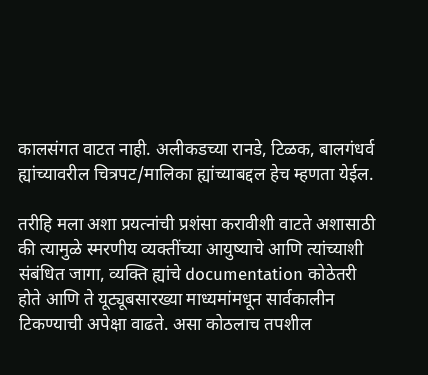कालसंगत वाटत नाही. अलीकडच्या रानडे, टिळक, बालगंधर्व ह्यांच्यावरील चित्रपट/मालिका ह्यांच्याबद्दल हेच म्हणता येईल.

तरीहि मला अशा प्रयत्नांची प्रशंसा करावीशी वाटते अशासाठी की त्यामुळे स्मरणीय व्यक्तींच्या आयुष्याचे आणि त्यांच्याशी संबंधित जागा, व्यक्ति ह्यांचे documentation कोठेतरी होते आणि ते यूट्यूबसारख्या माध्यमांमधून सार्वकालीन टिकण्याची अपेक्षा वाढते. असा कोठलाच तपशील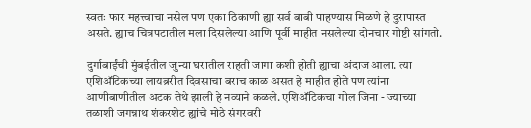स्वतः फार महत्त्वाचा नसेल पण एका ठिकाणी ह्या सर्व बाबी पाहण्यास मिळणे हे दुरापास्त असते. ह्याच चित्रपटातील मला दिसलेल्या आणि पूर्वी माहीत नसलेल्या दोनचार गोष्टी सांगतो.

दुर्गाबाईंची मुंबईतील जुन्या घरातील राहती जागा कशी होती ह्याचा अंदाज आला. त्या एशिअ‍ॅटिकच्या लायब्ररीत दिवसाचा बराच काळ असत हे माहीत होते पण त्यांना आणीबाणीतील अटक तेथे झाली हे नव्याने कळले. एशिअ‍ॅटिकचा गोल जिना - ज्याच्या तळाशी जगन्नाथ शंकरशेट ह्यांचे मोठे संगरवरी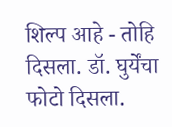शिल्प आहे - तोहि दिसला. डॉ. घुर्येंचा फोटो दिसला.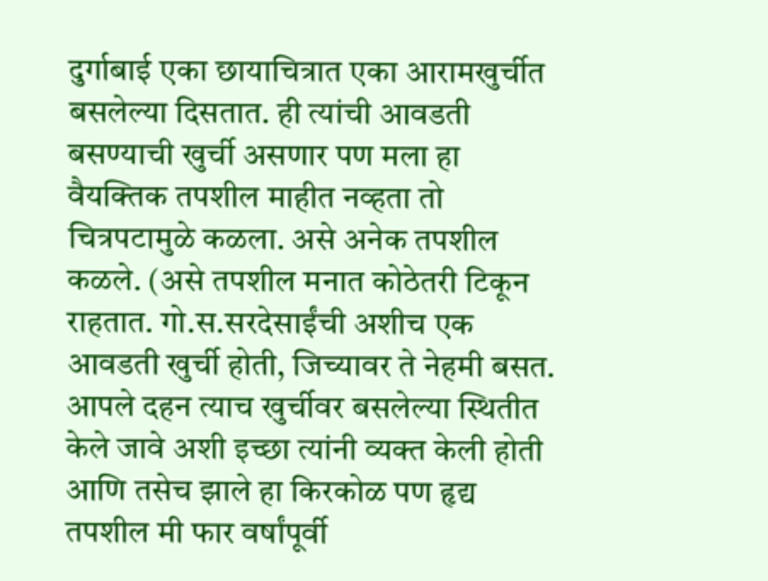दुर्गाबाई एका छायाचित्रात एका आरामखुर्चीत बसलेल्या दिसतात. ही त्यांची आवडती बसण्याची खुर्ची असणार पण मला हा वैयक्तिक तपशील माहीत नव्हता तो चित्रपटामुळे कळला. असे अनेक तपशील कळले. (असे तपशील मनात कोठेतरी टिकून राहतात. गो.स.सरदेसाईंची अशीच एक आवडती खुर्ची होती, जिच्यावर ते नेहमी बसत. आपले दहन त्याच खुर्चीवर बसलेल्या स्थितीत केले जावे अशी इच्छा त्यांनी व्यक्त केली होती आणि तसेच झाले हा किरकोळ पण हृद्य तपशील मी फार वर्षांपूर्वी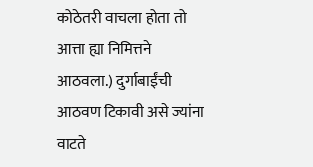कोठेतरी वाचला होता तो आत्ता ह्या निमित्तने आठवला.) दुर्गाबाईंची आठवण टिकावी असे ज्यांना वाटते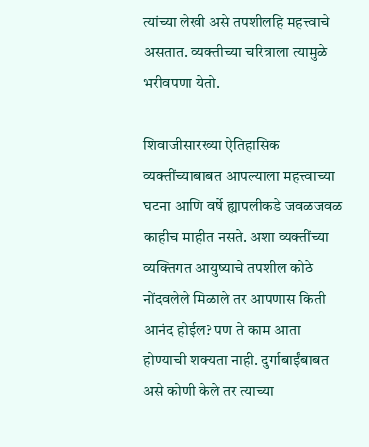त्यांच्या लेखी असे तपशीलहि महत्त्वाचे असतात. व्यक्तीच्या चरित्राला त्यामुळे भरीवपणा येतो.

शिवाजीसारख्या ऐतिहासिक व्यक्तींच्याबाबत आपल्याला महत्त्वाच्या घटना आणि वर्षे ह्यापलीकडे जवळजवळ काहीच माहीत नसते. अशा व्यक्तींच्या व्यक्तिगत आयुष्याचे तपशील कोठे नोंदवलेले मिळाले तर आपणास किती आनंद होईल? पण ते काम आता होण्याची शक्यता नाही. दुर्गाबाईंबाबत असे कोणी केले तर त्याच्या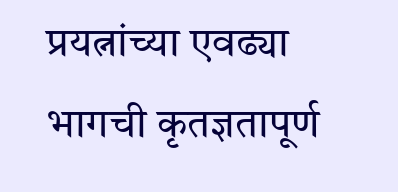प्रयत्नांच्या एवढ्या भागची कृतज्ञतापूर्ण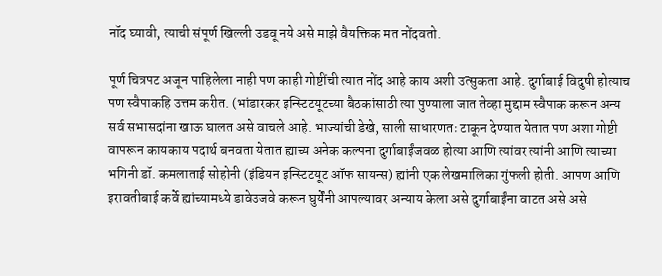नॉद घ्यावी, त्याची संपूर्ण खिल्ली उडवू नये असे माझे वैयक्तिक मत नोंदवतो.

पूर्ण चित्रपट अजून पाहिलेला नाही पण काही गोष्टींची त्यात नोंद आहे काय अशी उत्सुकता आहे. दुर्गाबाई विदुषी होत्याच पण स्वैपाकहि उत्तम करीत. (भांडारकर इन्स्टिटयूटच्या बैठकांसाठी त्या पुण्याला जात तेव्हा मुद्दाम स्वैपाक करून अन्य सर्व सभासदांना खाऊ घालत असे वाचले आहे. भाज्यांची डेखे, साली साधारणतः टाकून देण्यात येतात पण अशा गोष्टी वापरून कायकाय पदार्थ बनवता येतात ह्याच्य अनेक कल्पना दुर्गाबाईंजवळ होत्या आणि त्यांवर त्यांनी आणि त्याच्या भगिनी डॉ. कमलाताई सोहोनी (इंडियन इन्स्टिटयूट ऑफ सायन्स) ह्यांनी एक लेखमालिका गुंफली होती. आपण आणि इरावतीबाई कर्वे ह्यांच्यामध्ये डावेउजवे करून घुर्येंनी आपल्यावर अन्याय केला असे दुर्गाबाईंना वाटत असे असे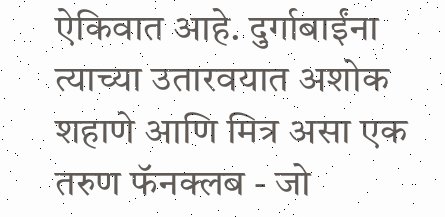ऐकिवात आहे. दुर्गाबाईंना त्याच्या उतारवयात अशोक शहाणे आणि मित्र असा एक तरुण फॅनक्लब - जो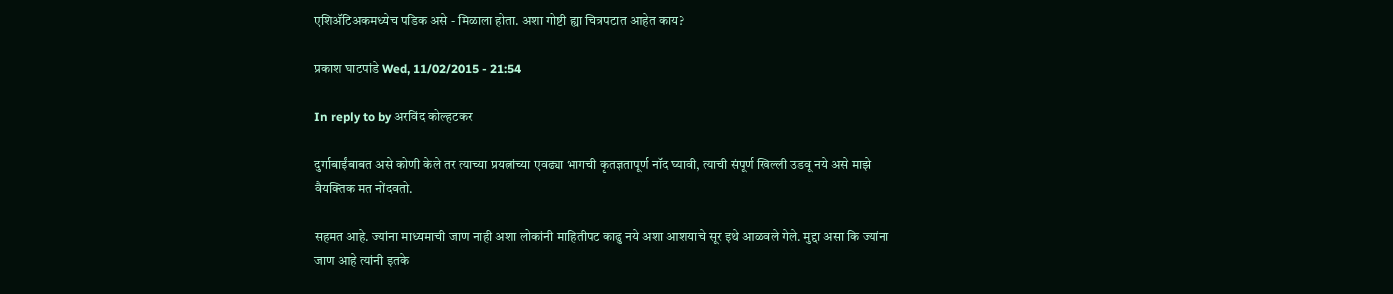एशिअ‍ॅटिअकमध्येच पडिक असे - मिळाला होता. अशा गोष्टी ह्या चित्रपटात आहेत काय?

प्रकाश घाटपांडे Wed, 11/02/2015 - 21:54

In reply to by अरविंद कोल्हटकर

दुर्गाबाईंबाबत असे कोणी केले तर त्याच्या प्रयत्नांच्या एवढ्या भागची कृतज्ञतापूर्ण नॉद घ्यावी, त्याची संपूर्ण खिल्ली उडवू नये असे माझे वैयक्तिक मत नोंदवतो.

सहमत आहे. ज्यांना माध्यमाची जाण नाही अशा लोकांनी माहितीपट काढु नये अशा आशयाचे सूर इथे आळवले गेले. मुद्दा असा कि ज्यांना जाण आहे त्यांनी इतके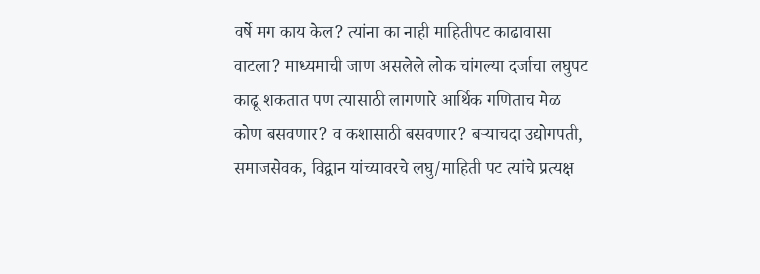वर्षे मग काय केल? त्यांना का नाही माहितीपट काढावासा वाटला? माध्यमाची जाण असलेले लोक चांगल्या दर्जाचा लघुपट काढू शकतात पण त्यासाठी लागणारे आर्थिक गणिताच मेळ कोण बसवणार? व कशासाठी बसवणार? बर्‍याचदा उद्योगपती, समाजसेवक, विद्वान यांच्यावरचे लघु/माहिती पट त्यांचे प्रत्यक्ष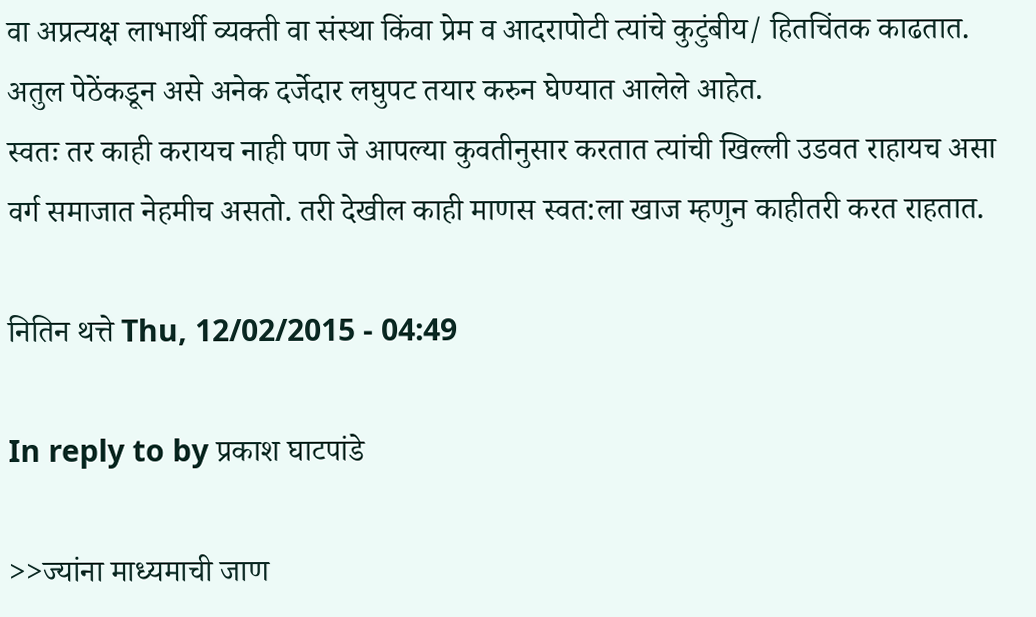वा अप्रत्यक्ष लाभार्थी व्यक्ती वा संस्था किंवा प्रेम व आदरापोटी त्यांचे कुटुंबीय/ हितचिंतक काढतात. अतुल पेठेंकडून असे अनेक दर्जेदार लघुपट तयार करुन घेण्यात आलेले आहेत.
स्वतः तर काही करायच नाही पण जे आपल्या कुवतीनुसार करतात त्यांची खिल्ली उडवत राहायच असा वर्ग समाजात नेहमीच असतो. तरी देखील काही माणस स्वत:ला खाज म्हणुन काहीतरी करत राहतात.

नितिन थत्ते Thu, 12/02/2015 - 04:49

In reply to by प्रकाश घाटपांडे

>>ज्यांना माध्यमाची जाण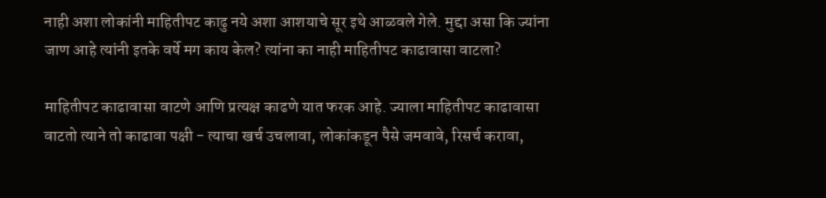नाही अशा लोकांनी माहितीपट काढु नये अशा आशयाचे सूर इथे आळवले गेले. मुद्दा असा कि ज्यांना जाण आहे त्यांनी इतके वर्षे मग काय केल? त्यांना का नाही माहितीपट काढावासा वाटला?

माहितीपट काढावासा वाटणे आणि प्रत्यक्ष काढणे यात फरक आहे. ज्याला माहितीपट काढावासा वाटतो त्याने तो काढावा पक्षी - त्याचा खर्च उचलावा, लोकांकडून पैसे जमवावे, रिसर्च करावा,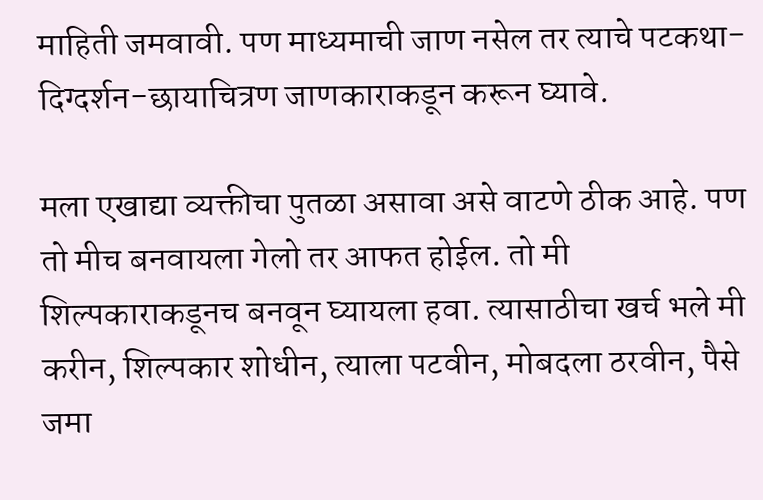माहिती जमवावी. पण माध्यमाची जाण नसेल तर त्याचे पटकथा-दिग्दर्शन-छायाचित्रण जाणकाराकडून करून घ्यावे.

मला एखाद्या व्यक्तीचा पुतळा असावा असे वाटणे ठीक आहे. पण तो मीच बनवायला गेलो तर आफत होईल. तो मी शिल्पकाराकडूनच बनवून घ्यायला हवा. त्यासाठीचा खर्च भले मी करीन, शिल्पकार शोधीन, त्याला पटवीन, मोबदला ठरवीन, पैसे जमा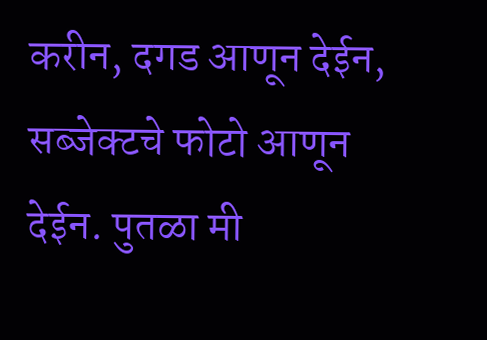करीन, दगड आणून देईन, सब्जेक्टचे फोटो आणून देईन. पुतळा मी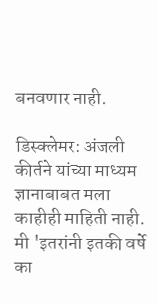बनवणार नाही.

डिस्क्लेमर: अंजली कीर्तने यांच्या माध्यम ज्ञानाबाबत मला काहीही माहिती नाही. मी 'इतरांनी इतकी वर्षे का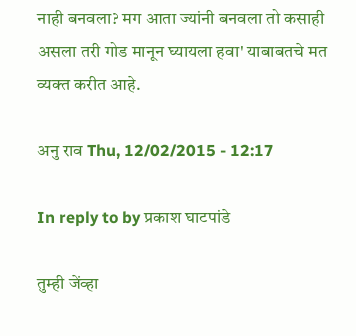नाही बनवला? मग आता ज्यांनी बनवला तो कसाही असला तरी गोड मानून घ्यायला हवा' याबाबतचे मत व्यक्त करीत आहे.

अनु राव Thu, 12/02/2015 - 12:17

In reply to by प्रकाश घाटपांडे

तुम्ही जेंव्हा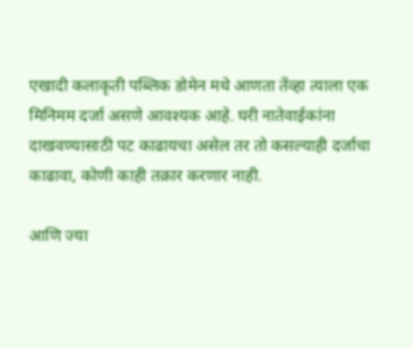एखादी कलाकृती पब्लिक डोमेन मधे आणता तेंव्हा त्याला एक मिनिमम दर्जा असणे आवश्यक आहे. घरी नातेवाईकांना दाखवण्यासाठी पट काढायचा असेल तर तो कसल्याही दर्जाचा काढावा, कोणी काही तक्रार करणार नाही.

आणि ज्या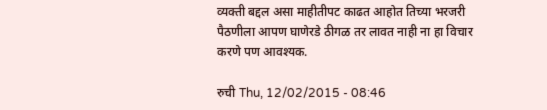व्यक्ती बद्दल असा माहीतीपट काढत आहोत तिच्या भरजरी पैठणीला आपण घाणेरडे ठीगळ तर लावत नाही ना हा विचार करणे पण आवश्यक.

रुची Thu, 12/02/2015 - 08:46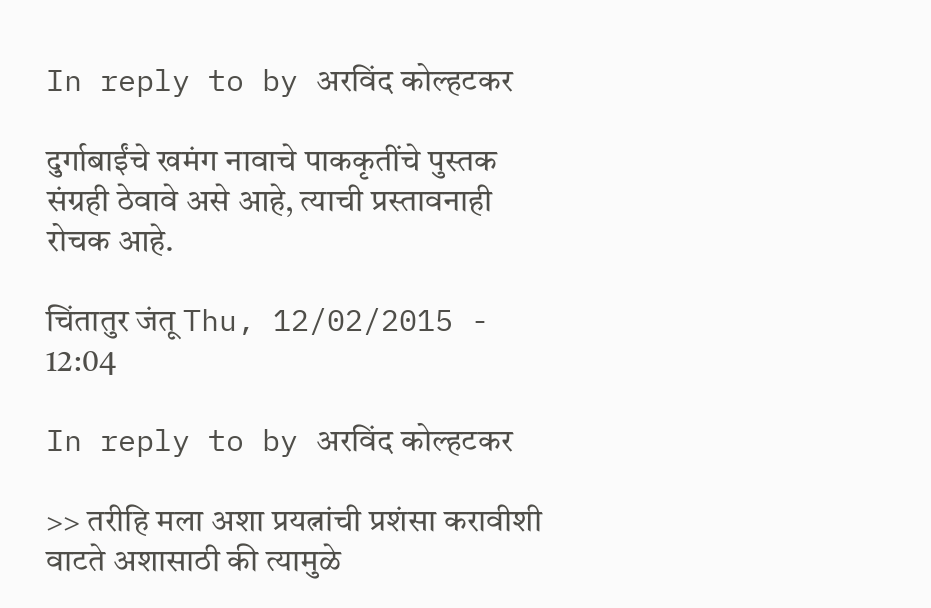In reply to by अरविंद कोल्हटकर

दुर्गाबाईंचे खमंग नावाचे पाककृतींचे पुस्तक संग्रही ठेवावे असे आहे, त्याची प्रस्तावनाही रोचक आहे.

चिंतातुर जंतू Thu, 12/02/2015 - 12:04

In reply to by अरविंद कोल्हटकर

>> तरीहि मला अशा प्रयत्नांची प्रशंसा करावीशी वाटते अशासाठी की त्यामुळे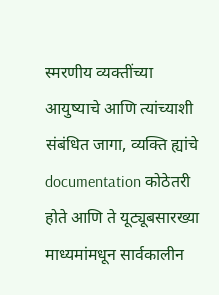स्मरणीय व्यक्तींच्या आयुष्याचे आणि त्यांच्याशी संबंधित जागा, व्यक्ति ह्यांचे documentation कोठेतरी होते आणि ते यूट्यूबसारख्या माध्यमांमधून सार्वकालीन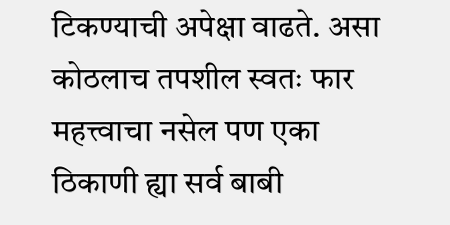टिकण्याची अपेक्षा वाढते. असा कोठलाच तपशील स्वतः फार महत्त्वाचा नसेल पण एका ठिकाणी ह्या सर्व बाबी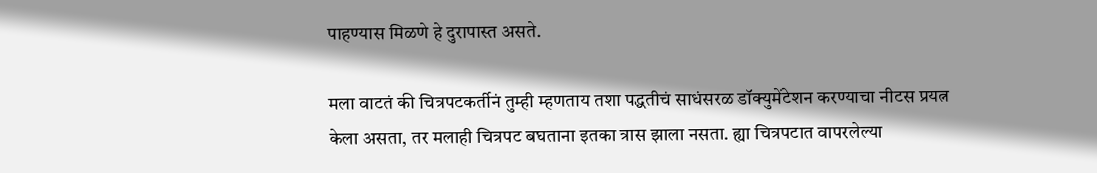पाहण्यास मिळणे हे दुरापास्त असते.

मला वाटतं की चित्रपटकर्तीनं तुम्ही म्हणताय तशा पद्धतीचं साधंसरळ डॉक्युमेंटेशन करण्याचा नीटस प्रयत्न केला असता, तर मलाही चित्रपट बघताना इतका त्रास झाला नसता. ह्या चित्रपटात वापरलेल्या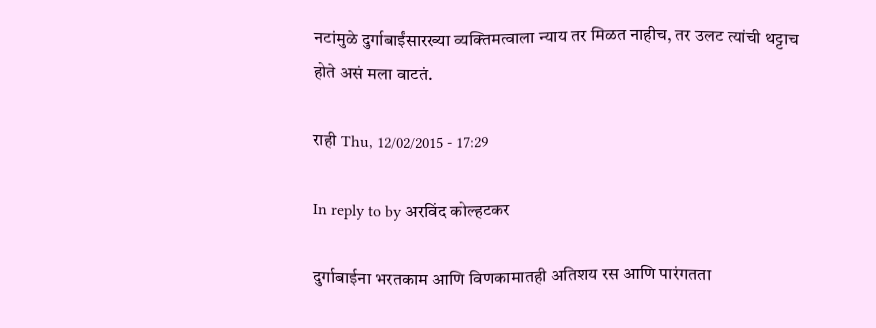नटांमुळे दुर्गाबाईंसारख्या व्यक्तिमत्वाला न्याय तर मिळत नाहीच, तर उलट त्यांची थट्टाच होते असं मला वाटतं.

राही Thu, 12/02/2015 - 17:29

In reply to by अरविंद कोल्हटकर

दुर्गाबाईना भरतकाम आणि विणकामातही अतिशय रस आणि पारंगतता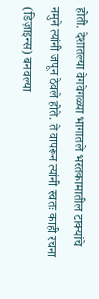होती. देशातल्या वेगवेगळ्या भागातले भरतकामातील टाक्यांचे नमुने त्यांनी जपून ठेवले होते. ते वापरून त्यांनी स्वतः काही रचना (डिज़ाइन्स) बनवल्या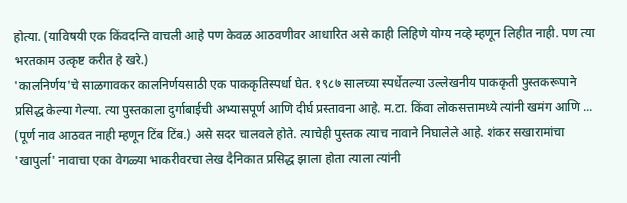होत्या. (याविषयी एक किंवदन्ति वाचली आहे पण केवळ आठवणीवर आधारित असे काही लिहिणे योग्य नव्हे म्हणून लिहीत नाही. पण त्या भरतकाम उत्कृष्ट करीत हे खरे.)
'कालनिर्णय'चे साळगावकर कालनिर्णयसाठी एक पाककृतिस्पर्धा घेत. १९८७ सालच्या स्पर्धेतल्या उल्लेखनीय पाककृती पुस्तकरूपाने प्रसिद्ध केल्या गेल्या. त्या पुस्तकाला दुर्गाबाईची अभ्यासपूर्ण आणि दीर्घ प्रस्तावना आहे. म.टा. किंवा लोकसत्तामध्ये त्यांनी खमंग आणि ... (पूर्ण नाव आठवत नाही म्हणून टिंब टिंब.) असे सदर चालवले होते. त्याचेही पुस्तक त्याच नावाने निघालेले आहे. शंकर सखारामांचा 'खापुर्ला' नावाचा एका वेगळ्या भाकरीवरचा लेख दैनिकात प्रसिद्ध झाला होता त्याला त्यांनी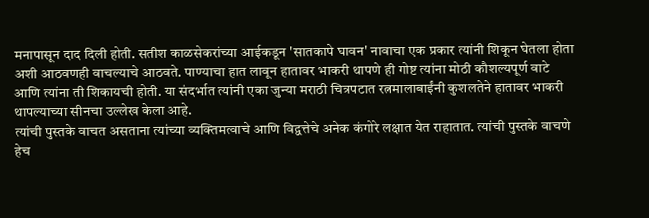मनापासून दाद दिली होती. सतीश काळसेकरांच्या आईकडून 'सातकापे घावन' नावाचा एक प्रकार त्यांनी शिकून घेतला होता अशी आठवणही वाचल्याचे आठवते. पाण्याचा हात लावून हातावर भाकरी थापणे ही गोष्ट त्यांना मोठी कौशल्यपूर्ण वाटे आणि त्यांना ती शिकायची होती. या संदर्भात त्यांनी एका जुन्या मराठी चित्रपटात रत्नमालाबाईंनी कुशलतेने हातावर भाकरी थापल्याच्या सीनचा उल्लेख केला आहे.
त्यांची पुस्तके वाचत असताना त्यांच्या व्यक्तिमत्वाचे आणि विद्वत्तेचे अनेक कंगोरे लक्षात येत राहातात. त्यांची पुस्तके वाचणे हेच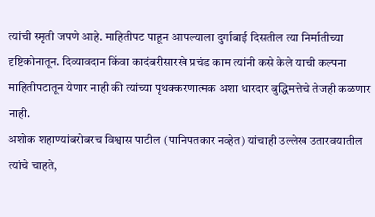त्यांची स्मृती जपणे आहे. माहितीपट पाहून आपल्याला दुर्गाबाई दिसतील त्या निर्मातीच्या दृष्टिकोनातून. दिव्यावदान किंवा कादंबरीसारखे प्रचंड काम त्यांनी कसे केले याची कल्पना माहितीपटातून येणार नाही की त्यांच्या पृथक्करणात्मक अशा धारदार बुद्धिमत्तेचे तेजही कळणार नाही.
अशोक शहाण्यांबरोबरच विश्वास पाटील (पानिपतकार नव्हेत) यांचाही उल्लेख उतारवयातील त्यांचे चाहते,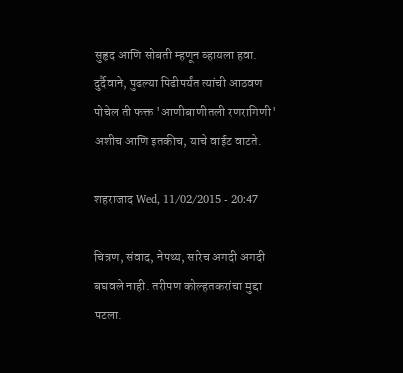सुहृद आणि सोबती म्हणून व्हायला हवा.
दुर्दैवाने, पुढल्या पिढीपर्यंत त्यांची आठवण पोचेल ती फक्त 'आणीबाणीतली रणरागिणी' अशीच आणि इतकीच, याचे वाईट वाटते.

शहराजाद Wed, 11/02/2015 - 20:47

चित्रण, संवाद, नेपथ्य, सारेच अगदी अगदी बघवले नाही. तरीपण कोल्हतकरांचा मुद्दा पटला.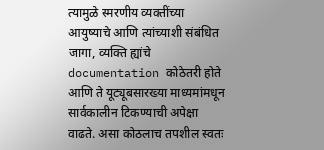त्यामुळे स्मरणीय व्यक्तींच्या आयुष्याचे आणि त्यांच्याशी संबंधित जागा, व्यक्ति ह्यांचे documentation कोठेतरी होते आणि ते यूट्यूबसारख्या माध्यमांमधून सार्वकालीन टिकण्याची अपेक्षा वाढते. असा कोठलाच तपशील स्वतः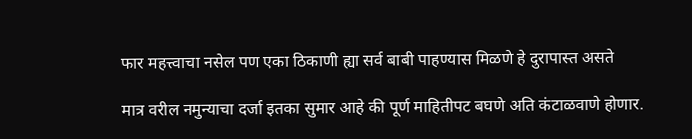फार महत्त्वाचा नसेल पण एका ठिकाणी ह्या सर्व बाबी पाहण्यास मिळणे हे दुरापास्त असते

मात्र वरील नमुन्याचा दर्जा इतका सुमार आहे की पूर्ण माहितीपट बघणे अति कंटाळवाणे होणार.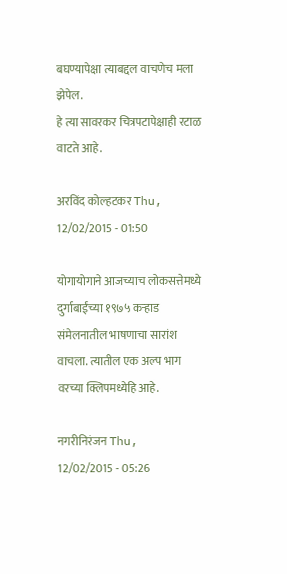बघण्यापेक्षा त्याबद्दल वाचणेच मला झेपेल.
हे त्या सावरकर चित्रपटापेक्षाही रटाळ वाटते आहे.

अरविंद कोल्हटकर Thu, 12/02/2015 - 01:50

योगायोगाने आजच्याच लोकसत्तेमध्ये दुर्गाबाईंच्या १९७५ कर्‍हाड संमेलनातील भाषणाचा सारांश वाचला. त्यातील एक अल्प भाग वरच्या क्लिपमध्येहि आहे.

नगरीनिरंजन Thu, 12/02/2015 - 05:26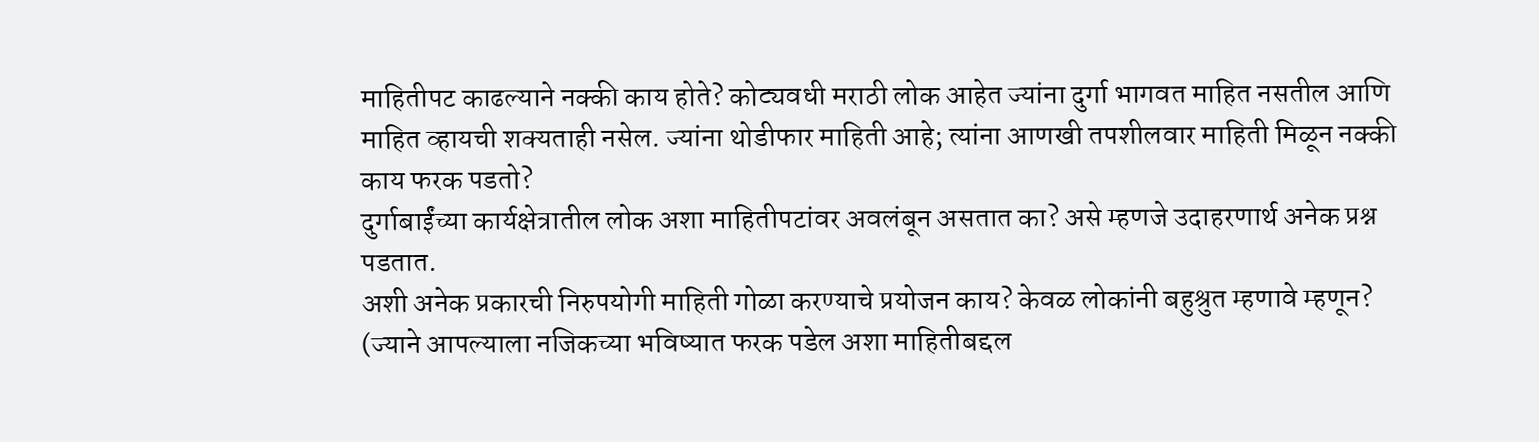माहितीपट काढल्याने नक्की काय होते? कोट्यवधी मराठी लोक आहेत ज्यांना दुर्गा भागवत माहित नसतील आणि माहित व्हायची शक्यताही नसेल. ज्यांना थोडीफार माहिती आहे; त्यांना आणखी तपशीलवार माहिती मिळून नक्की काय फरक पडतो?
दुर्गाबाईंच्या कार्यक्षेत्रातील लोक अशा माहितीपटांवर अवलंबून असतात का? असे म्हणजे उदाहरणार्थ अनेक प्रश्न पडतात.
अशी अनेक प्रकारची निरुपयोगी माहिती गोळा करण्याचे प्रयोजन काय? केवळ लोकांनी बहुश्रुत म्हणावे म्हणून?
(ज्याने आपल्याला नजिकच्या भविष्यात फरक पडेल अशा माहितीबद्दल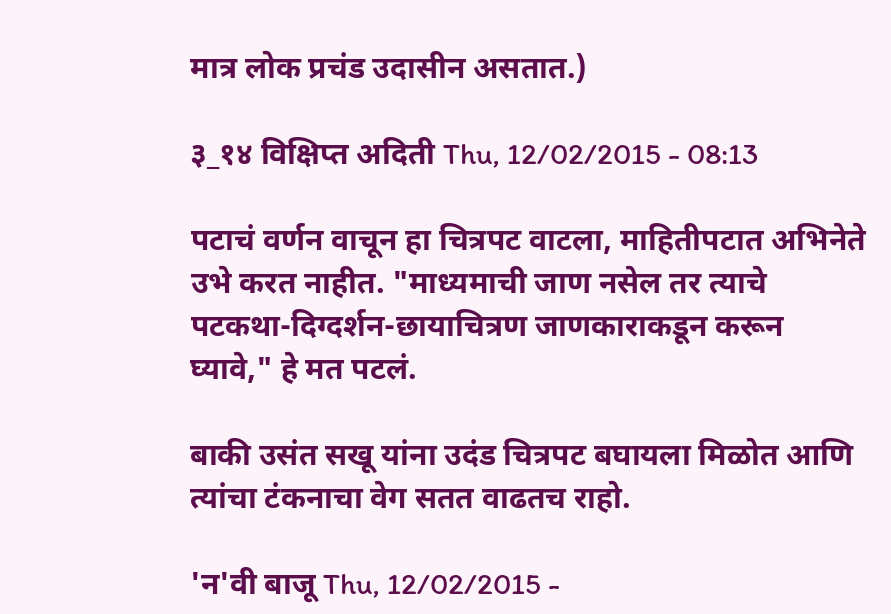मात्र लोक प्रचंड उदासीन असतात.)

३_१४ विक्षिप्त अदिती Thu, 12/02/2015 - 08:13

पटाचं वर्णन वाचून हा चित्रपट वाटला, माहितीपटात अभिनेते उभे करत नाहीत. "माध्यमाची जाण नसेल तर त्याचे पटकथा-दिग्दर्शन-छायाचित्रण जाणकाराकडून करून घ्यावे," हे मत पटलं.

बाकी उसंत सखू यांना उदंड चित्रपट बघायला मिळोत आणि त्यांचा टंकनाचा वेग सतत वाढतच राहो.

'न'वी बाजू Thu, 12/02/2015 -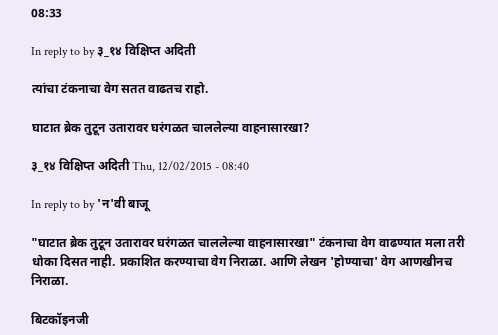08:33

In reply to by ३_१४ विक्षिप्त अदिती

त्यांचा टंकनाचा वेग सतत वाढतच राहो.

घाटात ब्रेक तुटून उतारावर घरंगळत चाललेल्या वाहनासारखा?

३_१४ विक्षिप्त अदिती Thu, 12/02/2015 - 08:40

In reply to by 'न'वी बाजू

"घाटात ब्रेक तुटून उतारावर घरंगळत चाललेल्या वाहनासारखा" टंकनाचा वेग वाढण्यात मला तरी धोका दिसत नाही. प्रकाशित करण्याचा वेग निराळा. आणि लेखन 'होण्याचा' वेग आणखीनच निराळा.

बिटकॉइनजी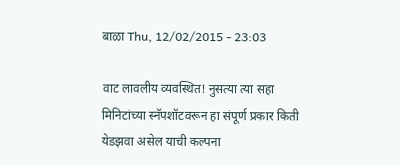बाळा Thu, 12/02/2015 - 23:03

वाट लावलीय व्यवस्थित! नुसत्या त्या सहा मिनिटांच्या स्नॅपशॉटवरून हा संपूर्ण प्रकार किती येडझवा असेल याची कल्पना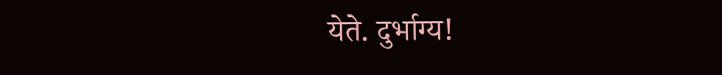येते. दुर्भाग्य!